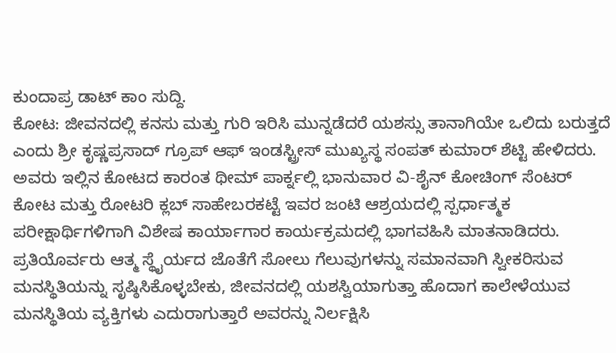ಕುಂದಾಪ್ರ ಡಾಟ್ ಕಾಂ ಸುದ್ದಿ.
ಕೋಟ: ಜೀವನದಲ್ಲಿ ಕನಸು ಮತ್ತು ಗುರಿ ಇರಿಸಿ ಮುನ್ನಡೆದರೆ ಯಶಸ್ಸು ತಾನಾಗಿಯೇ ಒಲಿದು ಬರುತ್ತದೆ ಎಂದು ಶ್ರೀ ಕೃಷ್ಣಪ್ರಸಾದ್ ಗ್ರೂಪ್ ಆಫ್ ಇಂಡಸ್ಟ್ರೀಸ್ ಮುಖ್ಯಸ್ಥ ಸಂಪತ್ ಕುಮಾರ್ ಶೆಟ್ಟಿ ಹೇಳಿದರು.
ಅವರು ಇಲ್ಲಿನ ಕೋಟದ ಕಾರಂತ ಥೀಮ್ ಪಾರ್ಕ್ನಲ್ಲಿ ಭಾನುವಾರ ವಿ-ಶೈನ್ ಕೋಚಿಂಗ್ ಸೆಂಟರ್ ಕೋಟ ಮತ್ತು ರೋಟರಿ ಕ್ಲಬ್ ಸಾಹೇಬರಕಟ್ಟೆ ಇವರ ಜಂಟಿ ಆಶ್ರಯದಲ್ಲಿ ಸ್ಪರ್ಧಾತ್ಮಕ ಪರೀಕ್ಷಾರ್ಥಿಗಳಿಗಾಗಿ ವಿಶೇಷ ಕಾರ್ಯಾಗಾರ ಕಾರ್ಯಕ್ರಮದಲ್ಲಿ ಭಾಗವಹಿಸಿ ಮಾತನಾಡಿದರು. ಪ್ರತಿಯೊರ್ವರು ಆತ್ಮ ಸ್ಥೈರ್ಯದ ಜೊತೆಗೆ ಸೋಲು ಗೆಲುವುಗಳನ್ನು ಸಮಾನವಾಗಿ ಸ್ವೀಕರಿಸುವ ಮನಸ್ಥಿತಿಯನ್ನು ಸೃಷ್ಠಿಸಿಕೊಳ್ಳಬೇಕು, ಜೀವನದಲ್ಲಿ ಯಶಸ್ವಿಯಾಗುತ್ತಾ ಹೊದಾಗ ಕಾಲೇಳೆಯುವ ಮನಸ್ಥಿತಿಯ ವ್ಯಕ್ತಿಗಳು ಎದುರಾಗುತ್ತಾರೆ ಅವರನ್ನು ನಿರ್ಲಕ್ಷಿಸಿ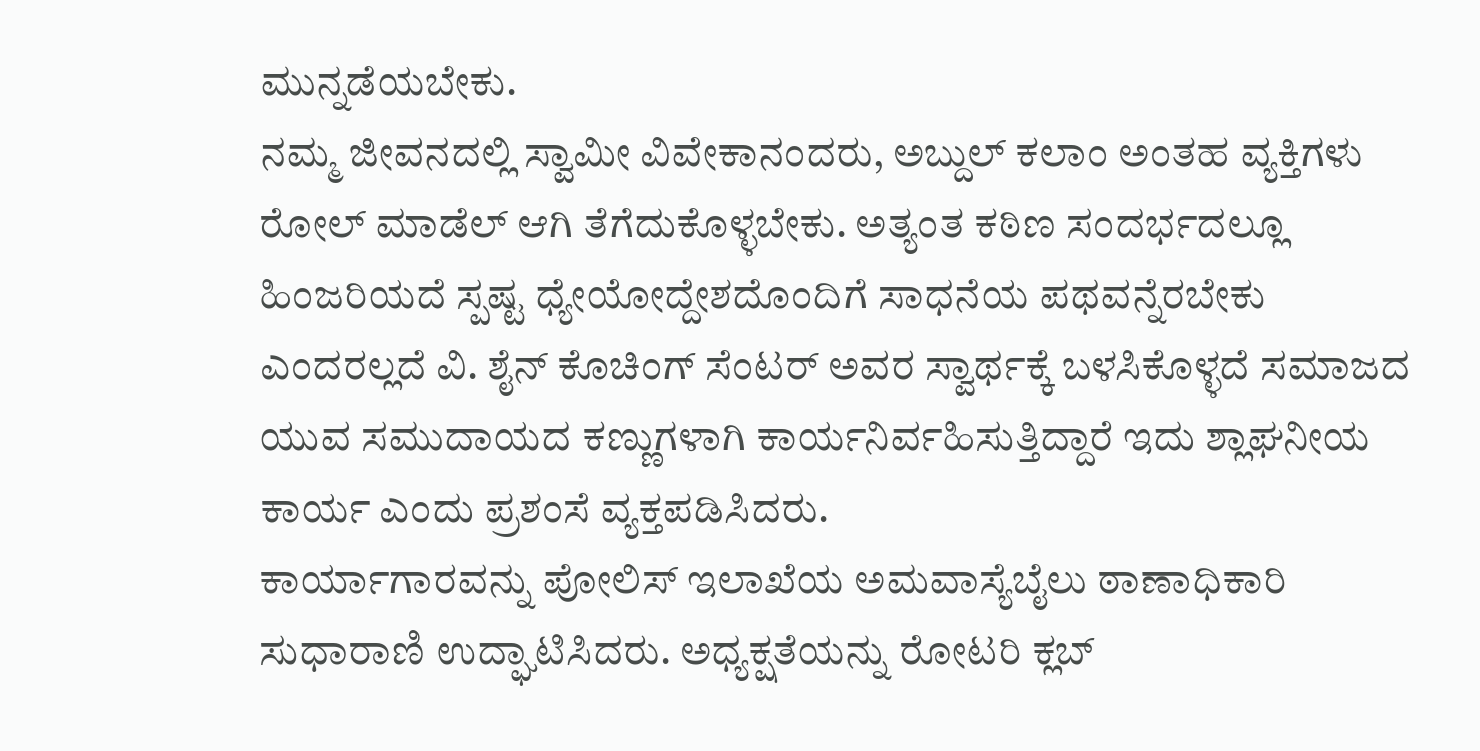ಮುನ್ನಡೆಯಬೇಕು.
ನಮ್ಮ ಜೀವನದಲ್ಲಿ ಸ್ವಾಮೀ ವಿವೇಕಾನಂದರು, ಅಬ್ದುಲ್ ಕಲಾಂ ಅಂತಹ ವ್ಯಕ್ತಿಗಳು ರೋಲ್ ಮಾಡೆಲ್ ಆಗಿ ತೆಗೆದುಕೊಳ್ಳಬೇಕು. ಅತ್ಯಂತ ಕಠಿಣ ಸಂದರ್ಭದಲ್ಲೂ ಹಿಂಜರಿಯದೆ ಸ್ಪಷ್ಟ ಧ್ಯೇಯೋದ್ದೇಶದೊಂದಿಗೆ ಸಾಧನೆಯ ಪಥವನ್ನೆರಬೇಕು ಎಂದರಲ್ಲದೆ ವಿ. ಶೈನ್ ಕೊಚಿಂಗ್ ಸೆಂಟರ್ ಅವರ ಸ್ವಾರ್ಥಕ್ಕೆ ಬಳಸಿಕೊಳ್ಳದೆ ಸಮಾಜದ ಯುವ ಸಮುದಾಯದ ಕಣ್ಣುಗಳಾಗಿ ಕಾರ್ಯನಿರ್ವಹಿಸುತ್ತಿದ್ದಾರೆ ಇದು ಶ್ಲಾಘನೀಯ ಕಾರ್ಯ ಎಂದು ಪ್ರಶಂಸೆ ವ್ಯಕ್ತಪಡಿಸಿದರು.
ಕಾರ್ಯಾಗಾರವನ್ನು ಪೋಲಿಸ್ ಇಲಾಖೆಯ ಅಮವಾಸ್ಯೆಬೈಲು ಠಾಣಾಧಿಕಾರಿ ಸುಧಾರಾಣಿ ಉದ್ಘಾಟಿಸಿದರು. ಅಧ್ಯಕ್ಷತೆಯನ್ನು ರೋಟರಿ ಕ್ಲಬ್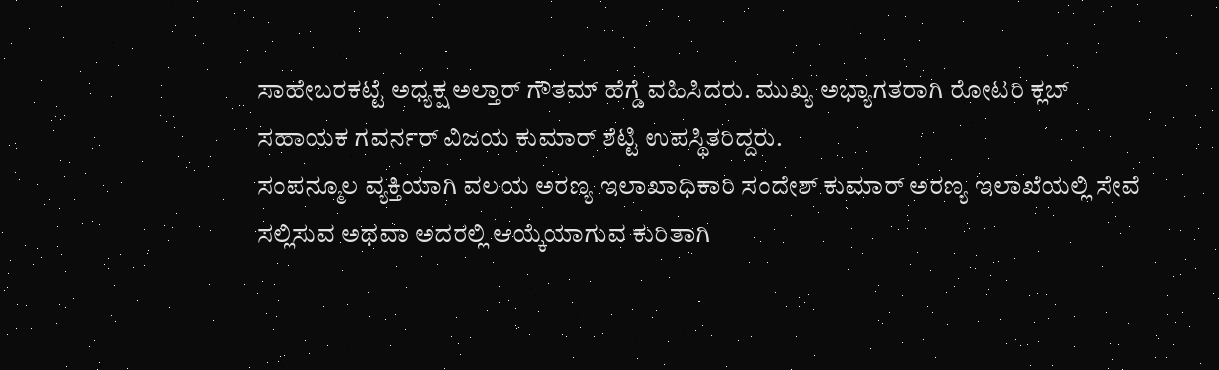ಸಾಹೇಬರಕಟ್ಟೆ ಅಧ್ಯಕ್ಷ ಅಲ್ತಾರ್ ಗೌತಮ್ ಹೆಗ್ಡೆ ವಹಿಸಿದರು. ಮುಖ್ಯ ಅಭ್ಯಾಗತರಾಗಿ ರೋಟರಿ ಕ್ಲಬ್ ಸಹಾಯಕ ಗವರ್ನರ್ ವಿಜಯ ಕುಮಾರ್ ಶೆಟ್ಟಿ ಉಪಸ್ಥಿತರಿದ್ದರು.
ಸಂಪನ್ಮೂಲ ವ್ಯಕ್ತಿಯಾಗಿ ವಲಯ ಅರಣ್ಯ ಇಲಾಖಾಧಿಕಾರಿ ಸಂದೇಶ್ ಕುಮಾರ್ ಅರಣ್ಯ ಇಲಾಖೆಯಲ್ಲಿ ಸೇವೆ ಸಲ್ಲಿಸುವ ಅಥವಾ ಅದರಲ್ಲಿ ಆಯ್ಕೆಯಾಗುವ ಕುರಿತಾಗಿ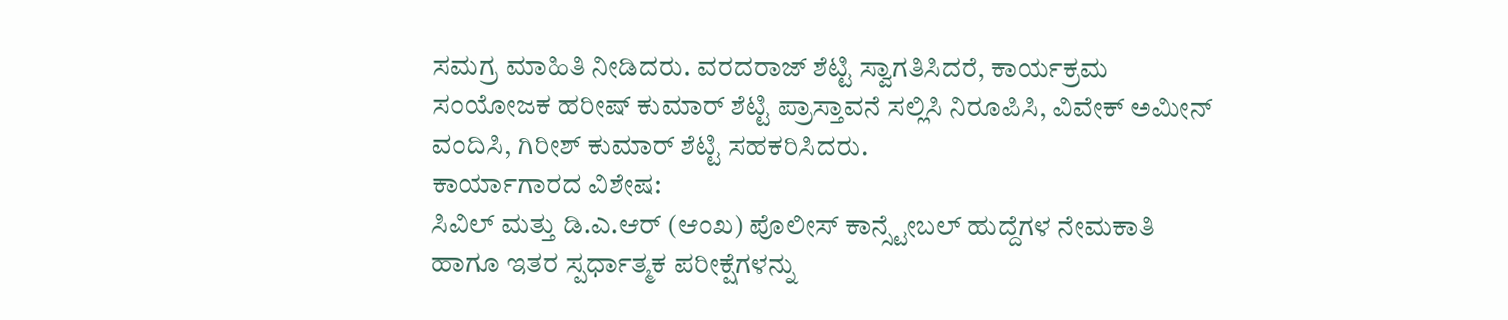ಸಮಗ್ರ ಮಾಹಿತಿ ನೀಡಿದರು. ವರದರಾಜ್ ಶೆಟ್ಟಿ ಸ್ವಾಗತಿಸಿದರೆ, ಕಾರ್ಯಕ್ರಮ ಸಂಯೋಜಕ ಹರೀಷ್ ಕುಮಾರ್ ಶೆಟ್ಟಿ ಪ್ರಾಸ್ತಾವನೆ ಸಲ್ಲಿಸಿ ನಿರೂಪಿಸಿ, ವಿವೇಕ್ ಅಮೀನ್ ವಂದಿಸಿ, ಗಿರೀಶ್ ಕುಮಾರ್ ಶೆಟ್ಟಿ ಸಹಕರಿಸಿದರು.
ಕಾರ್ಯಾಗಾರದ ವಿಶೇಷ:
ಸಿವಿಲ್ ಮತ್ತು ಡಿ.ಎ.ಆರ್ (ಆಂಖ) ಪೊಲೀಸ್ ಕಾನ್ಸ್ಟೇಬಲ್ ಹುದ್ದೆಗಳ ನೇಮಕಾತಿ ಹಾಗೂ ಇತರ ಸ್ಪರ್ಧಾತ್ಮಕ ಪರೀಕ್ಷೆಗಳನ್ನು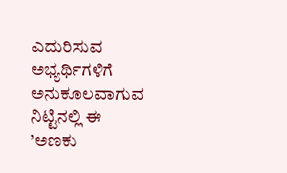ಎದುರಿಸುವ ಅಭ್ಯರ್ಥಿಗಳಿಗೆ ಅನುಕೂಲವಾಗುವ ನಿಟ್ಟಿನಲ್ಲಿ ಈ ’ಅಣಕು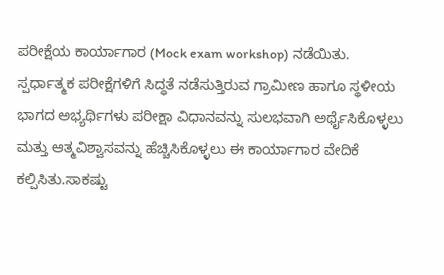ಪರೀಕ್ಷೆಯ ಕಾರ್ಯಾಗಾರ (Mock exam workshop) ನಡೆಯಿತು.
ಸ್ಪರ್ಧಾತ್ಮಕ ಪರೀಕ್ಷೆಗಳಿಗೆ ಸಿದ್ಧತೆ ನಡೆಸುತ್ತಿರುವ ಗ್ರಾಮೀಣ ಹಾಗೂ ಸ್ಥಳೀಯ ಭಾಗದ ಅಭ್ಯರ್ಥಿಗಳು ಪರೀಕ್ಷಾ ವಿಧಾನವನ್ನು ಸುಲಭವಾಗಿ ಅರ್ಥೈಸಿಕೊಳ್ಳಲು ಮತ್ತು ಆತ್ಮವಿಶ್ವಾಸವನ್ನು ಹೆಚ್ಚಿಸಿಕೊಳ್ಳಲು ಈ ಕಾರ್ಯಾಗಾರ ವೇದಿಕೆ ಕಲ್ಪಿಸಿತು.ಸಾಕಷ್ಟು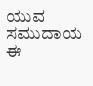ಯುವ ಸಮುದಾಯ ಈ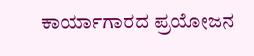ಕಾರ್ಯಾಗಾರದ ಪ್ರಯೋಜನ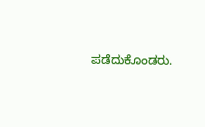ಪಡೆದುಕೊಂಡರು.